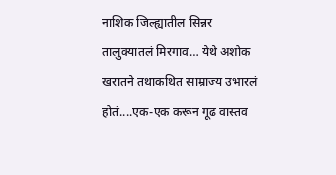नाशिक जिल्ह्यातील सिन्नर तालुक्यातलं मिरगाव… येथे अशोक खरातने तथाकथित साम्राज्य उभारलं होतं....एक-एक करून गूढ वास्तव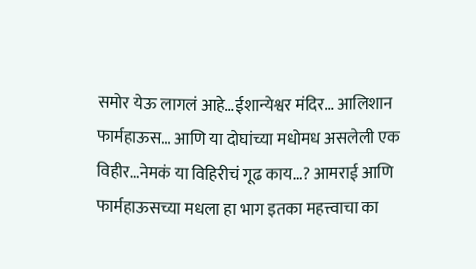समोर येऊ लागलं आहे…ईशान्येश्वर मंदिर… आलिशान फार्महाऊस… आणि या दोघांच्या मधोमध असलेली एक विहीर…नेमकं या विहिरीचं गूढ काय…? आमराई आणि फार्महाऊसच्या मधला हा भाग इतका महत्त्वाचा का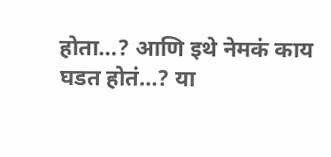होता…? आणि इथे नेमकं काय घडत होतं…? या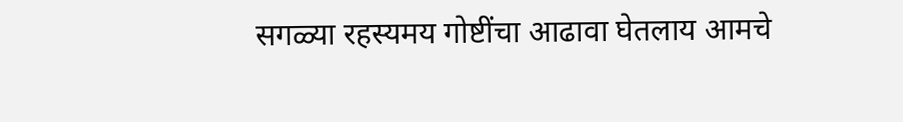सगळ्या रहस्यमय गोष्टींचा आढावा घेतलाय आमचे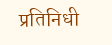प्रतिनिधी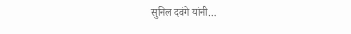सुनिल दवंगे यांनी…